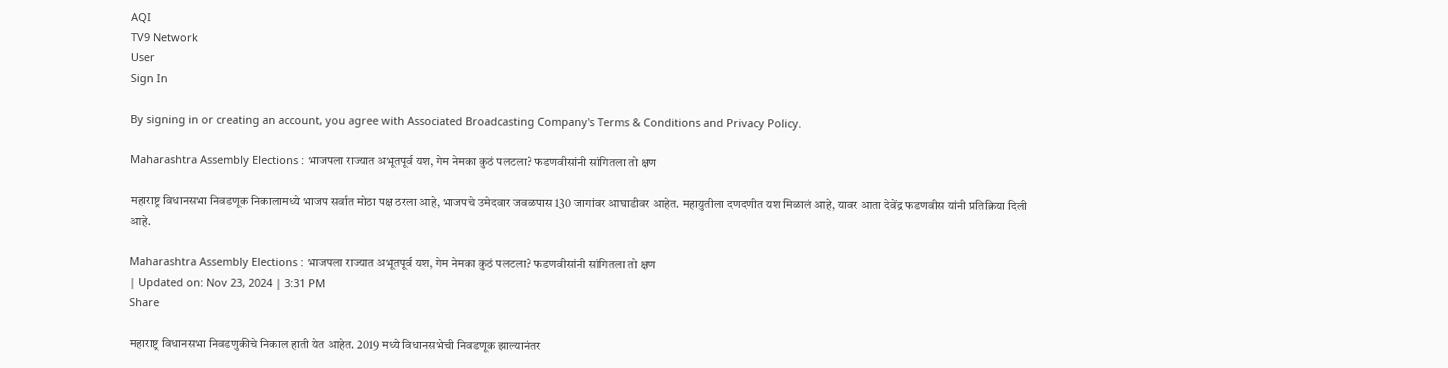AQI
TV9 Network
User
Sign In

By signing in or creating an account, you agree with Associated Broadcasting Company's Terms & Conditions and Privacy Policy.

Maharashtra Assembly Elections : भाजपला राज्यात अभूतपूर्व यश, गेम नेमका कुठं पलटला? फडणवीसांनी सांगितला तो क्षण

महाराष्ट्र विधानसभा निवडणूक निकालामध्ये भाजप सर्वात मोठा पक्ष ठरला आहे, भाजपचे उमेदवार जवळपास 130 जागांवर आघाडीवर आहेत. महायुतीला दणदणीत यश मिळालं आहे, यावर आता देवेंद्र फडणवीस यांनी प्रतिक्रिया दिली आहे.

Maharashtra Assembly Elections : भाजपला राज्यात अभूतपूर्व यश, गेम नेमका कुठं पलटला? फडणवीसांनी सांगितला तो क्षण
| Updated on: Nov 23, 2024 | 3:31 PM
Share

महाराष्ट्र विधानसभा निवडणुकीचे निकाल हाती येत आहेत. 2019 मध्ये विधानसभेची निवडणूक झाल्यानंतर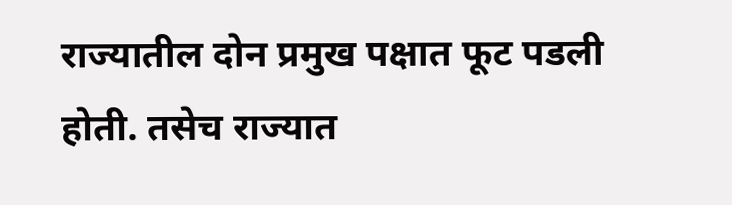राज्यातील दोन प्रमुख पक्षात फूट पडली होती. तसेच राज्यात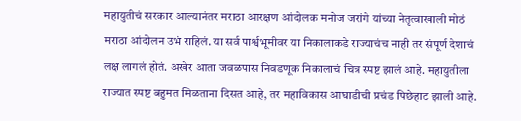महायुतीचं सरकार आल्यानंतर मराठा आरक्षण आंदोलक मनोज जरांगे यांच्या नेतृत्वाखाली मोठं मराठा आंदोलन उभं राहिलं. या सर्व पार्श्वभूमीवर या निकालाकडे राज्याचंच नाही तर संपूर्ण देशाचं लक्ष लागलं होतं. अखेर आता जवळपास निवडणूक निकालाचं चित्र स्पष्ट झालं आहे. महायुतीला राज्यात स्पष्ट बहुमत मिळताना दिसत आहे, तर महाविकास आघाडीची प्रचंड पिछेहाट झाली आहे.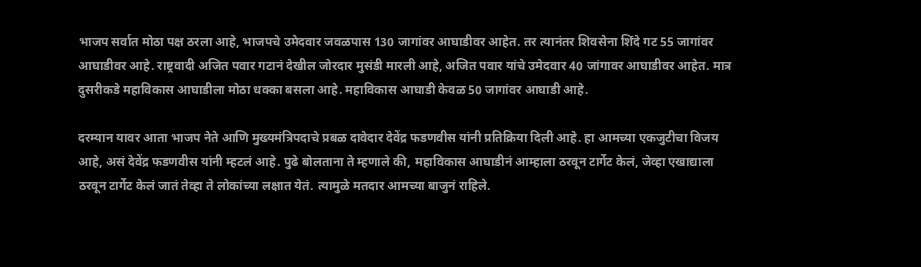भाजप सर्वात मोठा पक्ष ठरला आहे, भाजपचे उमेदवार जवळपास 130 जागांवर आघाडीवर आहेत. तर त्यानंतर शिवसेना शिंदे गट 55 जागांवर आघाडीवर आहे. राष्ट्रवादी अजित पवार गटानं देखील जोरदार मुसंडी मारली आहे, अजित पवार यांचे उमेदवार 40 जांगावर आघाडीवर आहेत. मात्र दुसरीकडे महाविकास आघाडीला मोठा धक्का बसला आहे. महाविकास आघाडी केवळ 50 जागांवर आघाडी आहे.

दरम्यान यावर आता भाजप नेते आणि मुख्यमंत्रिपदाचे प्रबळ दावेदार देवेंद्र फडणवीस यांनी प्रतिक्रिया दिली आहे. हा आमच्या एकजुटीचा विजय आहे, असं देवेंद्र फडणवीस यांनी म्हटलं आहे. पुढे बोलताना ते म्हणाले की, महाविकास आघाडीनं आम्हाला ठरवून टार्गेट केलं, जेव्हा एखाद्याला ठरवून टार्गेट केलं जातं तेव्हा ते लोकांच्या लक्षात येतं. त्यामुळे मतदार आमच्या बाजुनं राहिले.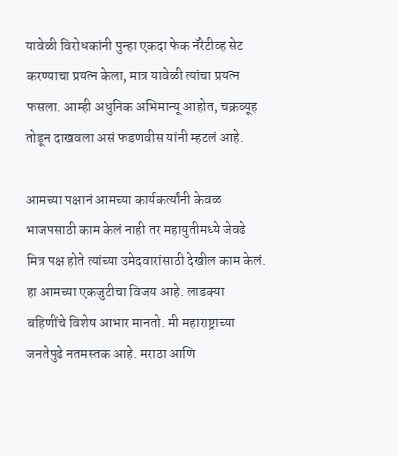यावेळी विरोधकांनी पुन्हा एकदा फेक नॅरेटीव्ह सेट करण्याचा प्रयत्न केला, मात्र यावेळी त्यांचा प्रयत्न फसला. आम्ही अधुनिक अभिमान्यू आहोत, चक्रव्यूह तोडून दाखवला असं फडणवीस यांनी म्हटलं आहे.

आमच्या पक्षानं आमच्या कार्यकर्त्यांनी केवळ भाजपसाठी काम केलं नाही तर महायुतीमध्ये जेवढे मित्र पक्ष होते त्यांच्या उमेदवारांसाठी देखील काम केलं. हा आमच्या एकजुटीचा विजय आहे. लाडक्या बहिणींचे विशेष आभार मानतो. मी महाराष्ट्राच्या जनतेपुढे नतमस्तक आहे. मराठा आणि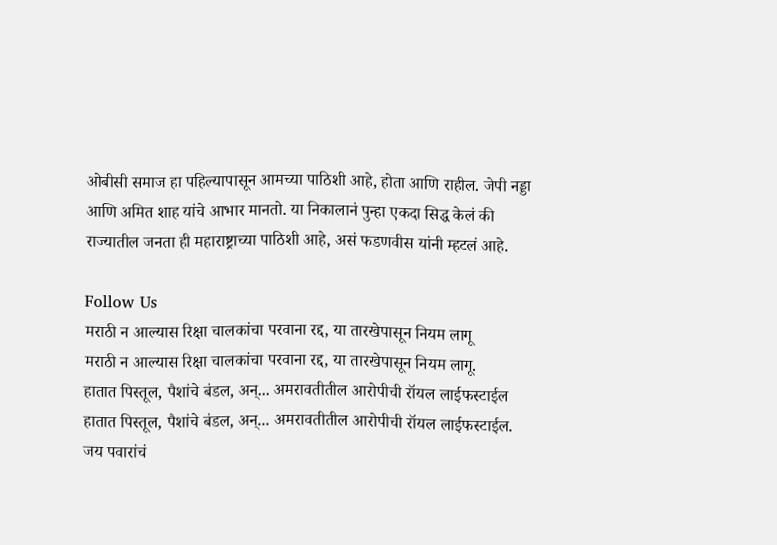ओबीसी समाज हा पहिल्यापासून आमच्या पाठिशी आहे, होता आणि राहील. जेपी नड्डा आणि अमित शाह यांचे आभार मानतो. या निकालानं पुन्हा एकदा सिद्ध केलं की राज्यातील जनता ही महाराष्ट्राच्या पाठिशी आहे, असं फडणवीस यांनी म्हटलं आहे.

Follow Us
मराठी न आल्यास रिक्षा चालकांचा परवाना रद्द, या तारखेपासून नियम लागू
मराठी न आल्यास रिक्षा चालकांचा परवाना रद्द, या तारखेपासून नियम लागू.
हातात पिस्तूल, पैशांचे बंडल, अन्... अमरावतीतील आरोपीची रॉयल लाईफस्टाईल
हातात पिस्तूल, पैशांचे बंडल, अन्... अमरावतीतील आरोपीची रॉयल लाईफस्टाईल.
जय पवारांचं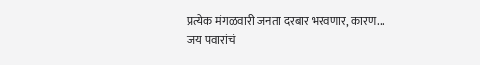प्रत्येक मंगळवारी जनता दरबार भरवणार, कारण...
जय पवारांचं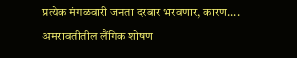प्रत्येक मंगळवारी जनता दरबार भरवणार, कारण....
अमरावतीतील लैंगिक शोषण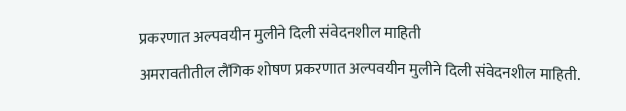प्रकरणात अल्पवयीन मुलीने दिली संवेदनशील माहिती
अमरावतीतील लैंगिक शोषण प्रकरणात अल्पवयीन मुलीने दिली संवेदनशील माहिती.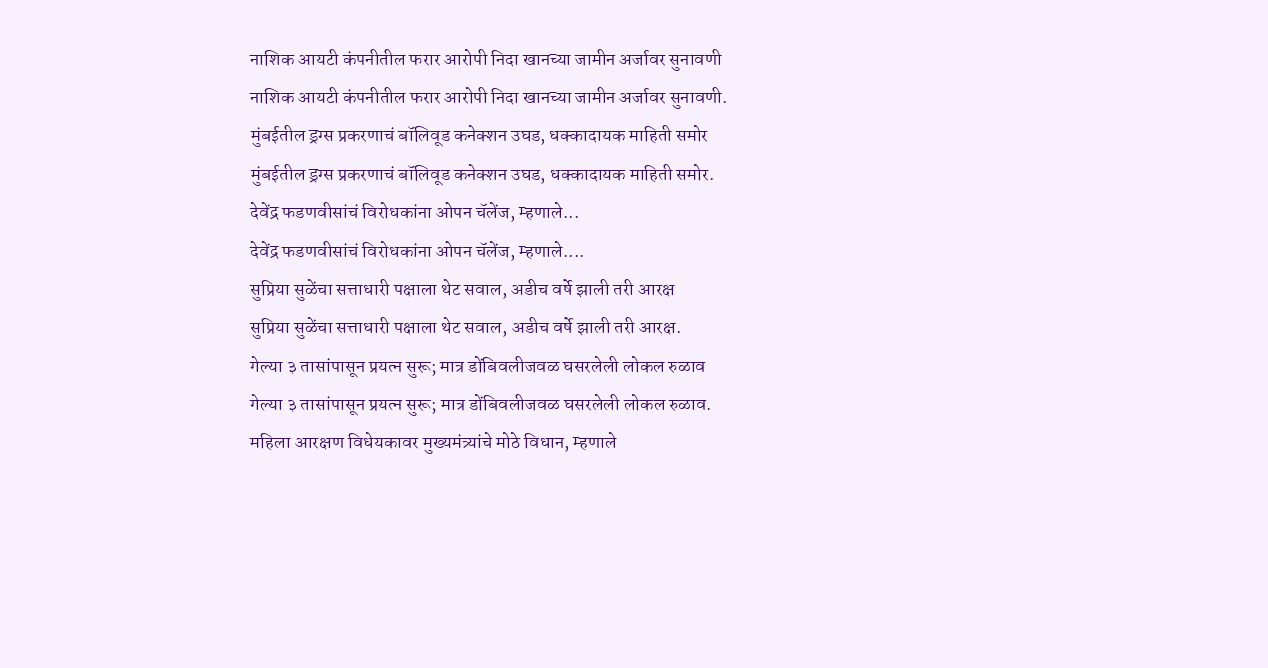नाशिक आयटी कंपनीतील फरार आरोपी निदा खानच्या जामीन अर्जावर सुनावणी
नाशिक आयटी कंपनीतील फरार आरोपी निदा खानच्या जामीन अर्जावर सुनावणी.
मुंबईतील ड्रग्स प्रकरणाचं बॉलिवूड कनेक्शन उघड, धक्कादायक माहिती समोर
मुंबईतील ड्रग्स प्रकरणाचं बॉलिवूड कनेक्शन उघड, धक्कादायक माहिती समोर.
देवेंद्र फडणवीसांचं विरोधकांना ओपन चॅलेंज, म्हणाले...
देवेंद्र फडणवीसांचं विरोधकांना ओपन चॅलेंज, म्हणाले....
सुप्रिया सुळेंचा सत्ताधारी पक्षाला थेट सवाल, अडीच वर्षे झाली तरी आरक्ष
सुप्रिया सुळेंचा सत्ताधारी पक्षाला थेट सवाल, अडीच वर्षे झाली तरी आरक्ष.
गेल्या ३ तासांपासून प्रयत्न सुरू; मात्र डोंबिवलीजवळ घसरलेली लोकल रुळाव
गेल्या ३ तासांपासून प्रयत्न सुरू; मात्र डोंबिवलीजवळ घसरलेली लोकल रुळाव.
महिला आरक्षण विधेयकावर मुख्यमंत्र्यांचे मोठे विधान, म्हणाले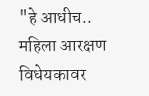"हे आधीच..
महिला आरक्षण विधेयकावर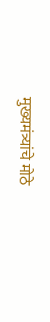मुख्यमंत्र्यांचे मोठे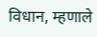विधान, म्हणाले